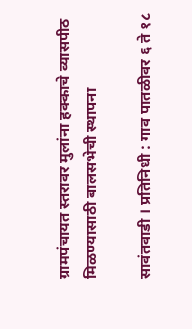ग्रामपंचायत स्तरावर मुलांना हक्काचे व्यासपीठ मिळण्यासाठी बालसभेची स्थापना

सावंतवाडी । प्रतिनिधी : गाव पातळीवर ६ ते १८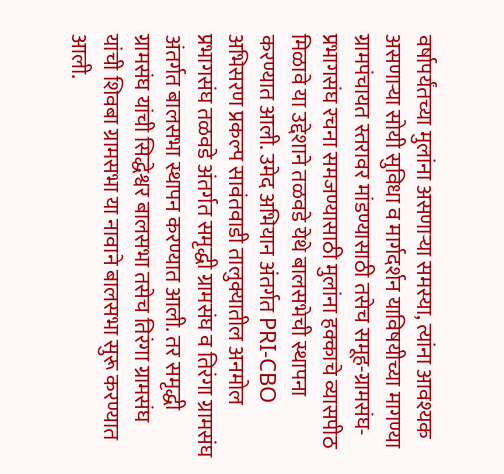वर्षापर्यंतच्या मुलांना असणाऱ्या समस्या, त्यांना आवश्यक असणाऱ्या सोयी सुविधा व मार्गदर्शन याविषयीच्या मागण्या ग्रामपंचायत स्तरावर मांडण्यासाठी तसेच समूह-ग्रामसंघ-प्रभागसंघ रचना समजण्यासाठी मुलांना हक्काचे व्यासपीठ मिळावे या उद्देशाने तळवडे येथे बालसभेची स्थापना करण्यात आली. उमेद अभियान अंतर्गत PRI-CBO अभिसरण प्रकल्प सावंतवाडी तालुक्यातील अनमोल प्रभागसंघ तळवडे अंतर्गत समृद्धी ग्रामसंघ व तिरंगा ग्रामसंघ अंतर्गत बालसभा स्थापन करण्यात आली. तर समृद्धी ग्रामसंघ यांची सिद्धेश्वर बालसभा तसेच तिरंगा ग्रामसंघ यांची शिवबा ग्रामसभा या नावाने बालसभा सुरू करण्यात आली.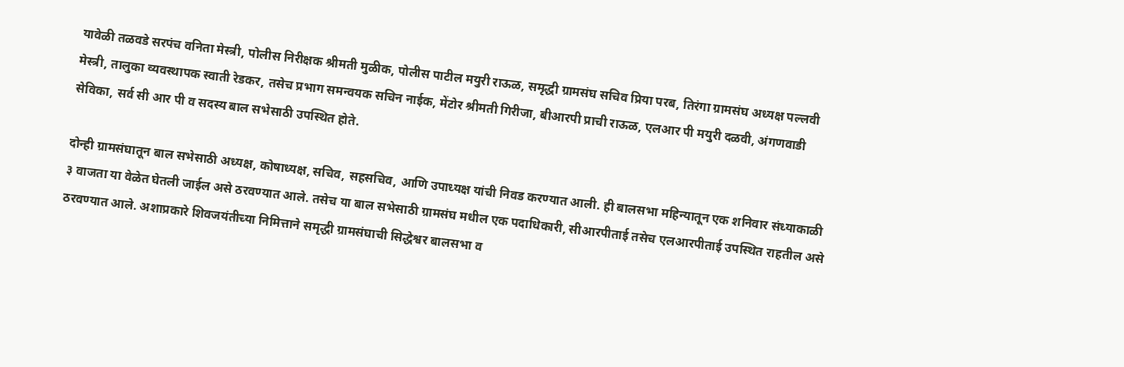यावेळी तळवडे सरपंच वनिता मेस्त्री, पोलीस निरीक्षक श्रीमती मुळीक, पोलीस पाटील मयुरी राऊळ, समृद्धी ग्रामसंघ सचिव प्रिया परब, तिरंगा ग्रामसंघ अध्यक्ष पल्लवी मेस्त्री, तालुका व्यवस्थापक स्वाती रेडकर, तसेच प्रभाग समन्वयक सचिन नाईक, मेंटोर श्रीमती गिरीजा, बीआरपी प्राची राऊळ, एलआर पी मयुरी दळवी, अंगणवाडी सेविका, सर्व सी आर पी व सदस्य बाल सभेसाठी उपस्थित होते.

दोन्ही ग्रामसंघातून बाल सभेसाठी अध्यक्ष, कोषाध्यक्ष, सचिव, सहसचिव, आणि उपाध्यक्ष यांची निवड करण्यात आली. ही बालसभा महिन्यातून एक शनिवार संध्याकाळी ३ वाजता या वेळेत घेतली जाईल असे ठरवण्यात आले. तसेच या बाल सभेसाठी ग्रामसंघ मधील एक पदाधिकारी, सीआरपीताई तसेच एलआरपीताई उपस्थित राहतील असे ठरवण्यात आले. अशाप्रकारे शिवजयंतीच्या निमित्ताने समृद्धी ग्रामसंघाची सिद्धेश्वर बालसभा व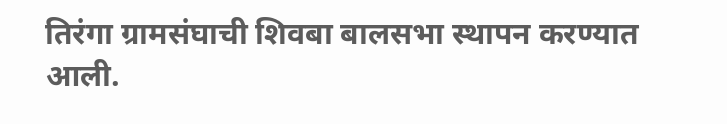तिरंगा ग्रामसंघाची शिवबा बालसभा स्थापन करण्यात आली.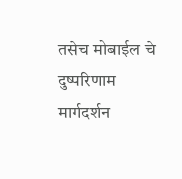तसेच मोबाईल चे दुष्परिणाम मार्गदर्शन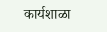कार्यशाळा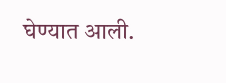घेण्यात आली.